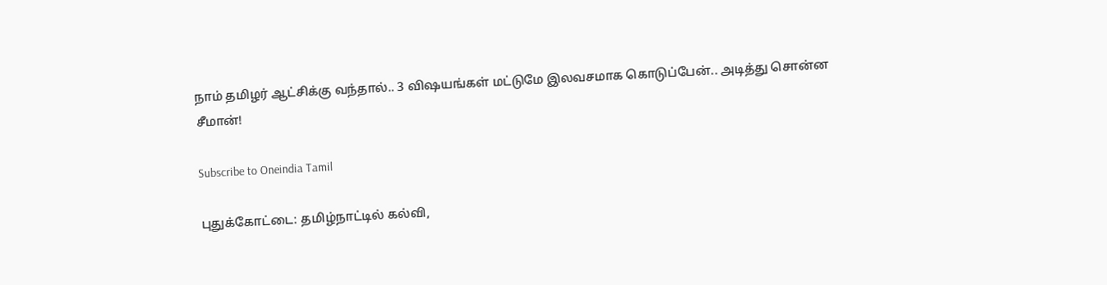நாம் தமிழர் ஆட்சிக்கு வந்தால்.. 3 விஷயங்கள் மட்டுமே இலவசமாக கொடுப்பேன்.. அடித்து சொன்ன சீமான்!

Subscribe to Oneindia Tamil

புதுக்கோட்டை: தமிழ்நாட்டில் கல்வி,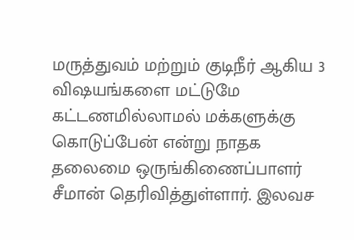மருத்துவம் மற்றும் குடிநீர் ஆகிய 3 விஷயங்களை மட்டுமே கட்டணமில்லாமல் மக்களுக்கு கொடுப்பேன் என்று நாதக தலைமை ஒருங்கிணைப்பாளர் சீமான் தெரிவித்துள்ளார். இலவச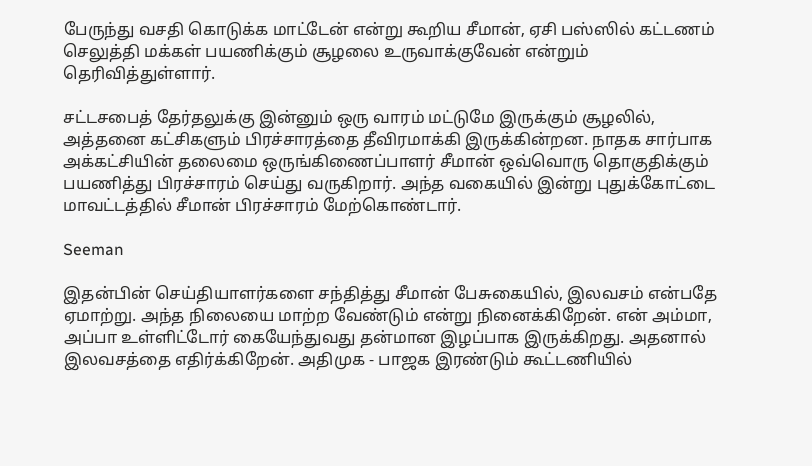பேருந்து வசதி கொடுக்க மாட்டேன் என்று கூறிய சீமான், ஏசி பஸ்ஸில் கட்டணம் செலுத்தி மக்கள் பயணிக்கும் சூழலை உருவாக்குவேன் என்றும் தெரிவித்துள்ளார்.

சட்டசபைத் தேர்தலுக்கு இன்னும் ஒரு வாரம் மட்டுமே இருக்கும் சூழலில், அத்தனை கட்சிகளும் பிரச்சாரத்தை தீவிரமாக்கி இருக்கின்றன. நாதக சார்பாக அக்கட்சியின் தலைமை ஒருங்கிணைப்பாளர் சீமான் ஒவ்வொரு தொகுதிக்கும் பயணித்து பிரச்சாரம் செய்து வருகிறார். அந்த வகையில் இன்று புதுக்கோட்டை மாவட்டத்தில் சீமான் பிரச்சாரம் மேற்கொண்டார்.

Seeman

இதன்பின் செய்தியாளர்களை சந்தித்து சீமான் பேசுகையில், இலவசம் என்பதே ஏமாற்று. அந்த நிலையை மாற்ற வேண்டும் என்று நினைக்கிறேன். என் அம்மா, அப்பா உள்ளிட்டோர் கையேந்துவது தன்மான இழப்பாக இருக்கிறது. அதனால் இலவசத்தை எதிர்க்கிறேன். அதிமுக - பாஜக இரண்டும் கூட்டணியில்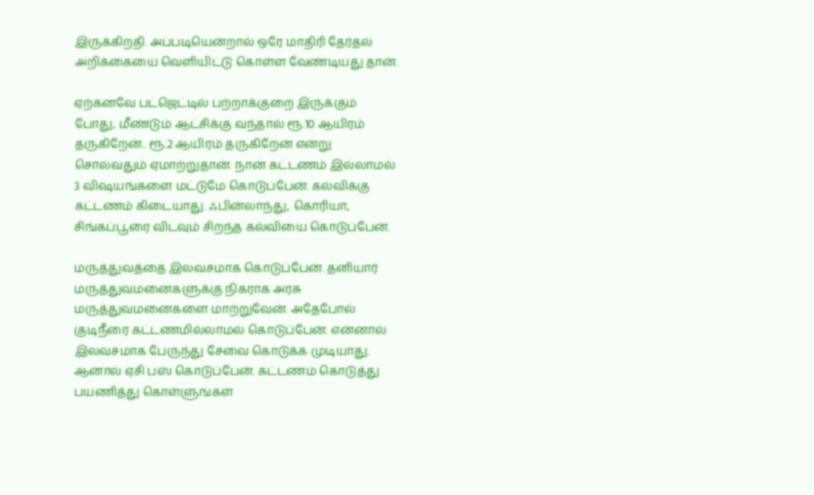இருக்கிறதி. அப்படியென்றால் ஒரே மாதிரி தேர்தல் அறிக்கையை வெளியிட்டு கொள்ள வேண்டியது தான்.

ஏற்கனவே பட்ஜெட்டில் பற்றாக்குறை இருக்கும் போது, மீண்டும் ஆட்சிக்கு வந்தால் ரூ.10 ஆயிரம் தருகிறேன்.. ரூ.2 ஆயிரம் தருகிறேன் என்று சொல்வதும் ஏமாற்றுதான். நான் கட்டணம் இல்லாமல் 3 விஷயங்களை மட்டுமே கொடுப்பேன். கல்விக்கு கட்டணம் கிடையாது. ஃபின்லாந்து, கொரியா, சிங்கப்பூரை விடவும் சிறந்த கல்வியை கொடுப்பேன்.

மருத்துவத்தை இலவசமாக கொடுப்பேன். தனியார் மருத்துவமனைகளுக்கு நிகராக அரசு மருத்துவமனைகளை மாற்றுவேன். அதேபோல் குடிநீரை கட்டணமில்லாமல் கொடுப்பேன். என்னால் இலவசமாக பேருந்து சேவை கொடுக்க முடியாது. ஆனால் ஏசி பஸ் கொடுப்பேன். கட்டணம் கொடுத்து பயணித்து கொள்ளுங்கள்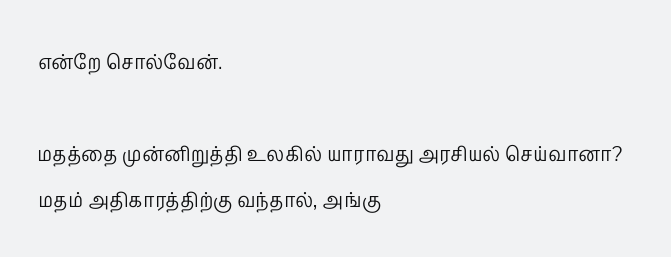என்றே சொல்வேன்.

மதத்தை முன்னிறுத்தி உலகில் யாராவது அரசியல் செய்வானா? மதம் அதிகாரத்திற்கு வந்தால், அங்கு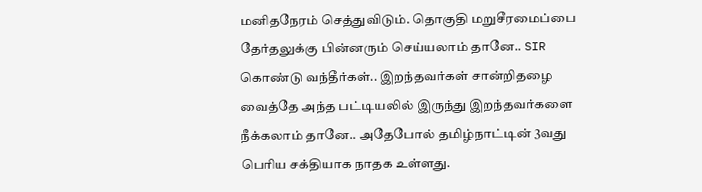மனிதநேரம் செத்துவிடும். தொகுதி மறுசீரமைப்பை தேர்தலுக்கு பின்னரும் செய்யலாம் தானே.. SIR கொண்டு வந்தீர்கள்.. இறந்தவர்கள் சான்றிதழை வைத்தே அந்த பட்டியலில் இருந்து இறந்தவர்களை நீக்கலாம் தானே.. அதேபோல் தமிழ்நாட்டின் 3வது பெரிய சக்தியாக நாதக உள்ளது.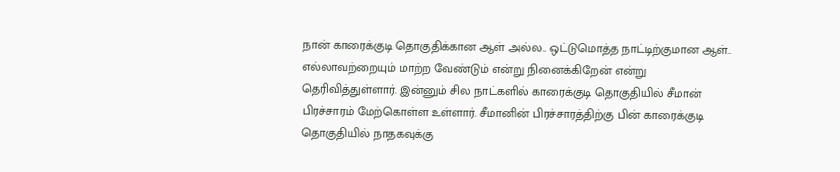நான் காரைக்குடி தொகுதிக்கான ஆள் அல்ல.. ஒட்டுமொத்த நாட்டிற்குமான ஆள்.. எல்லாவற்றையும் மாற்ற வேண்டும் என்று நினைக்கிறேன் என்று தெரிவித்துள்ளார். இன்னும் சில நாட்களில் காரைக்குடி தொகுதியில் சீமான் பிரச்சாரம் மேற்கொள்ள உள்ளார். சீமானின் பிரச்சாரத்திற்கு பின் காரைக்குடி தொகுதியில் நாதகவுக்கு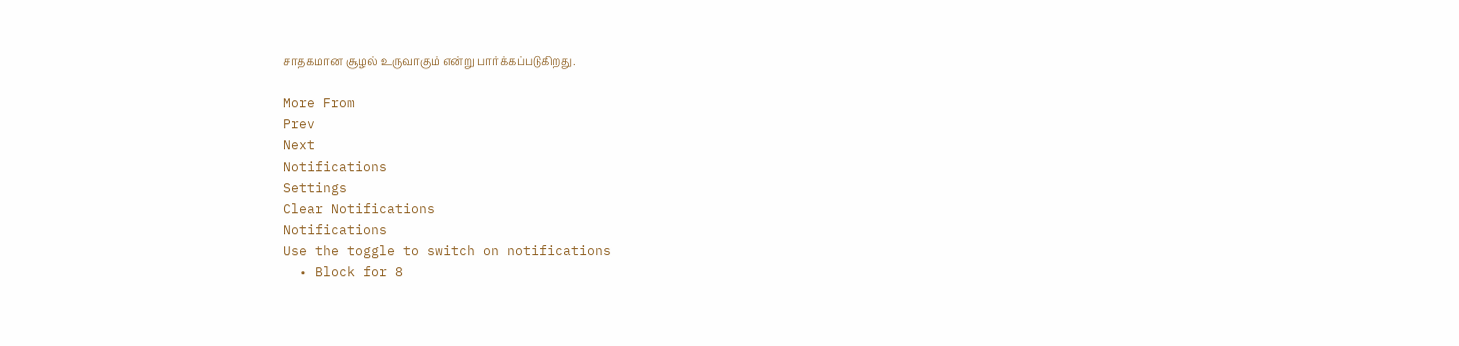சாதகமான சூழல் உருவாகும் என்று பார்க்கப்படுகிறது.

More From
Prev
Next
Notifications
Settings
Clear Notifications
Notifications
Use the toggle to switch on notifications
  • Block for 8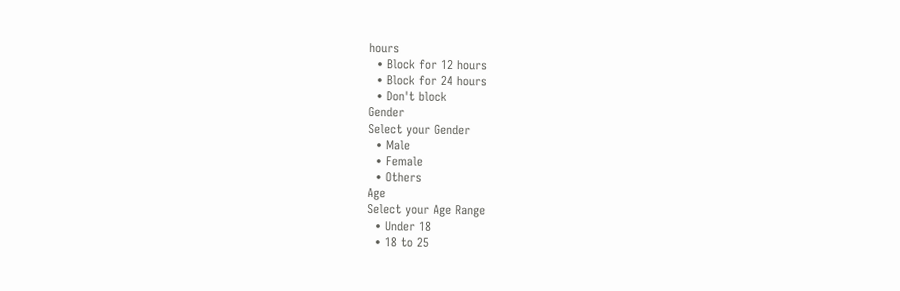hours
  • Block for 12 hours
  • Block for 24 hours
  • Don't block
Gender
Select your Gender
  • Male
  • Female
  • Others
Age
Select your Age Range
  • Under 18
  • 18 to 25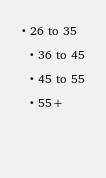• 26 to 35
  • 36 to 45
  • 45 to 55
  • 55+